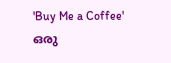'Buy Me a Coffee' ഒരു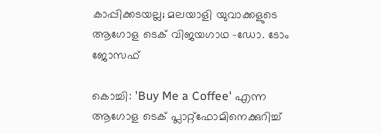കാപ്പിക്കടയല്ല; മലയാളി യുവാക്കളുടെ ആഗോള ടെക് വിജയഗാഥ -ഡോ. ടോം ജോസഫ്

കൊച്ചി: 'Buy Me a Coffee' എന്ന ആഗോള ടെക് പ്ലാറ്റ്ഫോമിനെക്കുറിച്ച്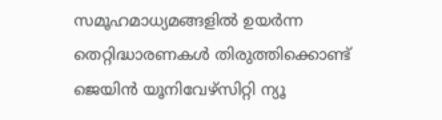സമൂഹമാധ്യമങ്ങളിൽ ഉയർന്ന തെറ്റിദ്ധാരണകൾ തിരുത്തിക്കൊണ്ട് ജെയിൻ യൂനിവേഴ്സിറ്റി ന്യൂ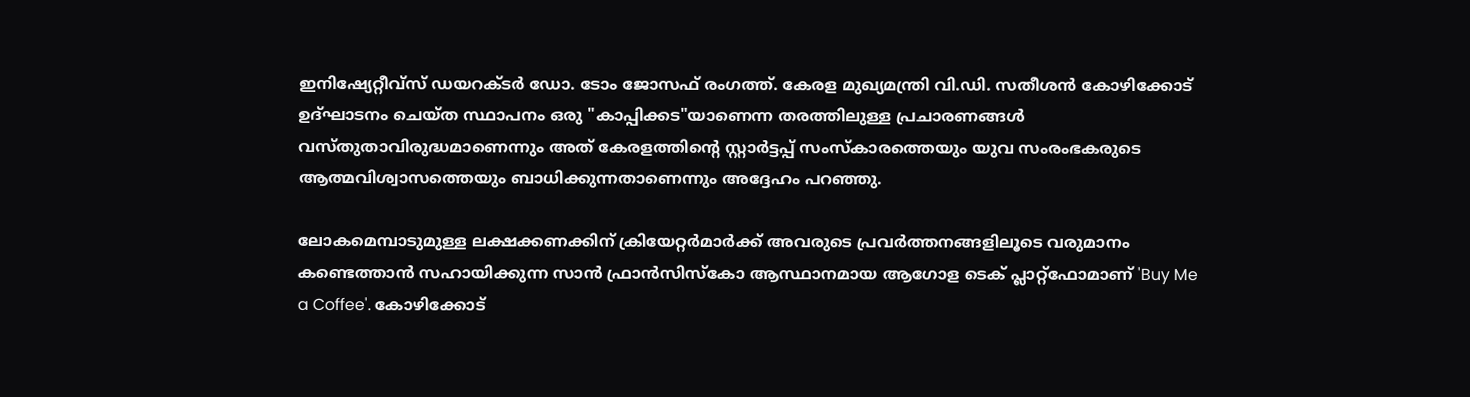ഇനിഷ്യേറ്റീവ്സ് ഡയറക്ടർ ഡോ. ടോം ജോസഫ് രംഗത്ത്. കേരള മുഖ്യമന്ത്രി വി.ഡി. സതീശൻ കോഴിക്കോട് ഉദ്ഘാടനം ചെയ്ത സ്ഥാപനം ഒരു "കാപ്പിക്കട"യാണെന്ന തരത്തിലുള്ള പ്രചാരണങ്ങൾ വസ്തുതാവിരുദ്ധമാണെന്നും അത് കേരളത്തിന്റെ സ്റ്റാർട്ടപ്പ് സംസ്കാരത്തെയും യുവ സംരംഭകരുടെ ആത്മവിശ്വാസത്തെയും ബാധിക്കുന്നതാണെന്നും അദ്ദേഹം പറഞ്ഞു.

ലോകമെമ്പാടുമുള്ള ലക്ഷക്കണക്കിന് ക്രിയേറ്റർമാർക്ക് അവരുടെ പ്രവർത്തനങ്ങളിലൂടെ വരുമാനം കണ്ടെത്താൻ സഹായിക്കുന്ന സാൻ ഫ്രാൻസിസ്കോ ആസ്ഥാനമായ ആഗോള ടെക് പ്ലാറ്റ്ഫോമാണ് 'Buy Me a Coffee'. കോഴിക്കോട്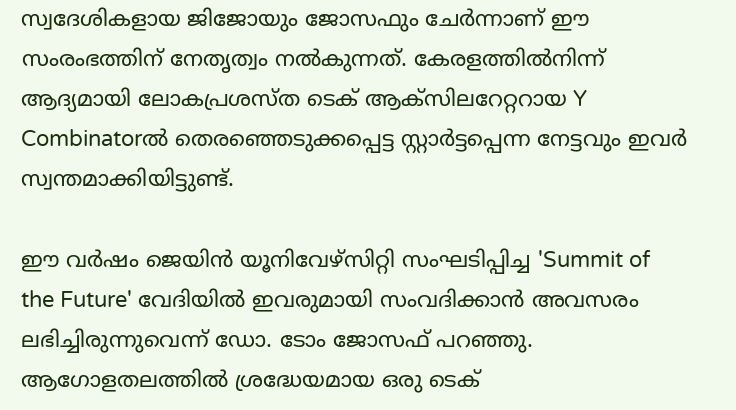സ്വദേശികളായ ജിജോയും ജോസഫും ചേർന്നാണ് ഈ സംരംഭത്തിന് നേതൃത്വം നൽകുന്നത്. കേരളത്തിൽനിന്ന് ആദ്യമായി ലോകപ്രശസ്ത ടെക് ആക്സിലറേറ്ററായ Y Combinatorൽ തെരഞ്ഞെടുക്കപ്പെട്ട സ്റ്റാർട്ടപ്പെന്ന നേട്ടവും ഇവർ സ്വന്തമാക്കിയിട്ടുണ്ട്.

ഈ വർഷം ജെയിൻ യൂനിവേഴ്സിറ്റി സംഘടിപ്പിച്ച 'Summit of the Future' വേദിയിൽ ഇവരുമായി സംവദിക്കാൻ അവസരം ലഭിച്ചിരുന്നുവെന്ന് ഡോ. ടോം ജോസഫ് പറഞ്ഞു. ആഗോളതലത്തിൽ ശ്രദ്ധേയമായ ഒരു ടെക്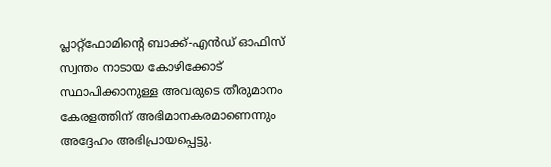പ്ലാറ്റ്ഫോമിന്റെ ബാക്ക്-എൻഡ് ഓഫിസ് സ്വന്തം നാടായ കോഴിക്കോട് സ്ഥാപിക്കാനുള്ള അവരുടെ തീരുമാനം കേരളത്തിന് അഭിമാനകരമാണെന്നും അദ്ദേഹം അഭിപ്രായപ്പെട്ടു.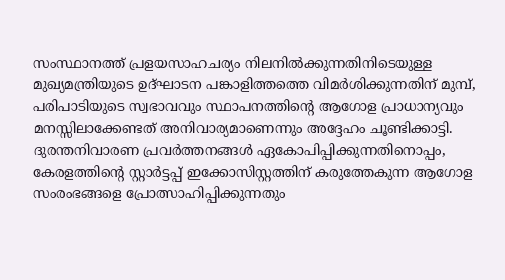സംസ്ഥാനത്ത് പ്രളയസാഹചര്യം നിലനിൽക്കുന്നതിനിടെയുള്ള മുഖ്യമന്ത്രിയുടെ ഉദ്ഘാടന പങ്കാളിത്തത്തെ വിമർശിക്കുന്നതിന് മുമ്പ്, പരിപാടിയുടെ സ്വഭാവവും സ്ഥാപനത്തിന്റെ ആഗോള പ്രാധാന്യവും മനസ്സിലാക്കേണ്ടത് അനിവാര്യമാണെന്നും അദ്ദേഹം ചൂണ്ടിക്കാട്ടി. ദുരന്തനിവാരണ പ്രവർത്തനങ്ങൾ ഏകോപിപ്പിക്കുന്നതിനൊപ്പം, കേരളത്തിന്റെ സ്റ്റാർട്ടപ്പ് ഇക്കോസിസ്റ്റത്തിന് കരുത്തേകുന്ന ആഗോള സംരംഭങ്ങളെ പ്രോത്സാഹിപ്പിക്കുന്നതും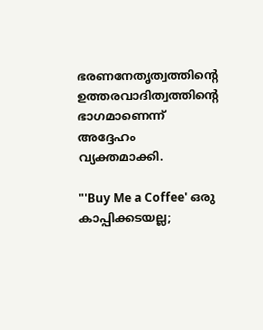ഭരണനേതൃത്വത്തിന്റെ ഉത്തരവാദിത്വത്തിന്റെ ഭാഗമാണെന്ന് അദ്ദേഹം വ്യക്തമാക്കി.

"'Buy Me a Coffee' ഒരു കാപ്പിക്കടയല്ല;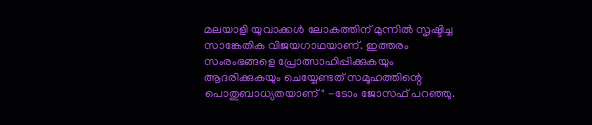മലയാളി യുവാക്കൾ ലോകത്തിന് മുന്നിൽ സൃഷ്ടിച്ച സാങ്കേതിക വിജയഗാഥയാണ്. ഇത്തരം സംരംഭങ്ങളെ പ്രോത്സാഹിപ്പിക്കുകയും ആദരിക്കുകയും ചെയ്യേണ്ടത് സമൂഹത്തിന്റെ പൊതുബാധ്യതയാണ്" -ടോം ജോസഫ് പറഞ്ഞു.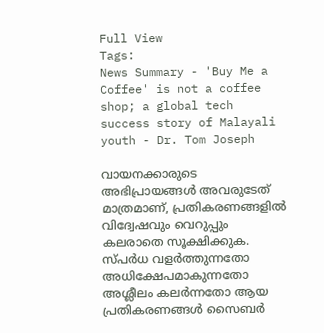Full View
Tags:
News Summary - 'Buy Me a Coffee' is not a coffee shop; a global tech success story of Malayali youth - Dr. Tom Joseph

വായനക്കാരുടെ അഭിപ്രായങ്ങള്‍ അവരുടേത് മാത്രമാണ്, പ്രതികരണങ്ങളിൽ വിദ്വേഷവും വെറുപ്പും കലരാതെ സൂക്ഷിക്കുക. സ്പർധ വളർത്തുന്നതോ അധിക്ഷേപമാകുന്നതോ അശ്ലീലം കലർന്നതോ ആയ പ്രതികരണങ്ങൾ സൈബർ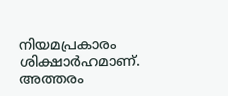നിയമപ്രകാരം ശിക്ഷാർഹമാണ്. അത്തരം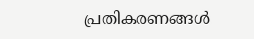പ്രതികരണങ്ങൾ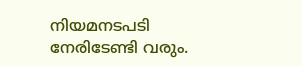നിയമനടപടി നേരിടേണ്ടി വരും.